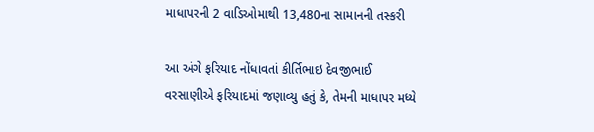માધાપરની 2 વાડિઓમાથી 13,480ના સામાનની તસ્કરી

આ અંગે ફરિયાદ નોંધાવતાં કીર્તિભાઇ દેવજીભાઈ વરસાણીએ ફરિયાદમાં જણાવ્યુ હતું કે, તેમની માધાપર મધ્યે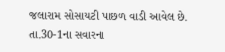જલારામ સોસાયટી પાછળ વાડી આવેલ છે. તા.30-1ના સવારના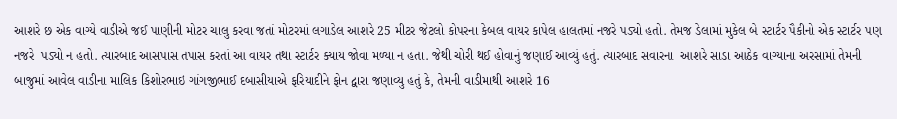આશરે છ એક વાગ્યે વાડીએ જઈ પાણીની મોટર ચાલુ કરવા જતાં મોટરમાં લગાડેલ આશરે 25 મીટર જેટલો કોપરના કેબલ વાયર કાપેલ હાલતમાં નજરે પડ્યો હતો. તેમજ ડેલામાં મુકેલ બે સ્ટાર્ટર પૈકીનો એક સ્ટાર્ટર પણ નજરે  પડ્યો ન હતો. ત્યારબાદ આસપાસ તપાસ કરતાં આ વાયર તથા સ્ટાર્ટર ક્યાય જોવા મળ્યા ન હતા. જેથી ચોરી થઈ હોવાનું જણાઈ આવ્યું હતું. ત્યારબાદ સવારના  આશરે સાડા આઠેક વાગ્યાના અરસામાં તેમની બાજુમાં આવેલ વાડીના માલિક કિશોરભાઇ ગાંગજીભાઈ દબાસીયાએ ફરિયાદીને ફોન દ્વારા જણાવ્યુ હતું કે, તેમની વાડીમાથી આશરે 16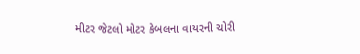મીટર જેટલો મોટર કેબલના વાયરની ચોરી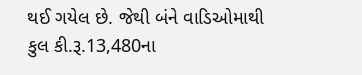થઈ ગયેલ છે. જેથી બંને વાડિઓમાથી કુલ કી.રૂ.13,480ના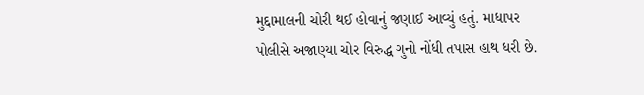મુદ્દામાલની ચોરી થઈ હોવાનું જણાઈ આવ્યું હતું. માધાપર પોલીસે અજાણ્યા ચોર વિરુદ્ધ ગુનો નોંધી તપાસ હાથ ધરી છે.